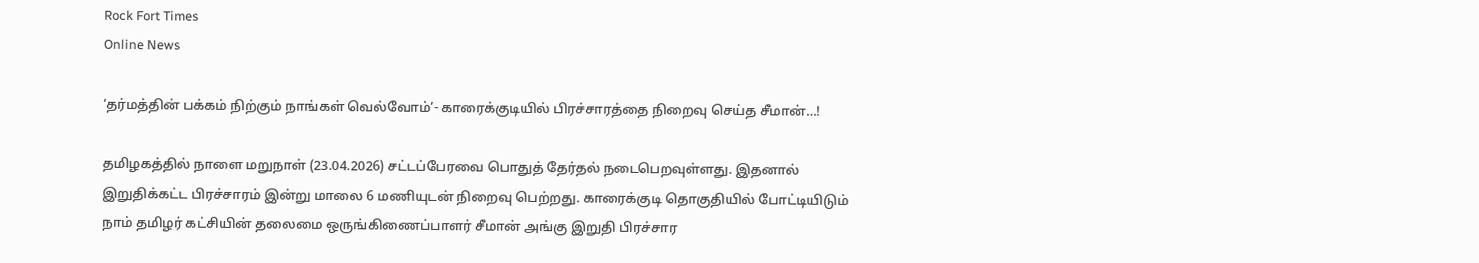Rock Fort Times
Online News

‘தர்மத்தின் பக்கம் நிற்கும் நாங்கள் வெல்வோம்’- காரைக்குடியில் பிரச்சாரத்தை நிறைவு செய்த சீமான்…!

தமிழகத்தில் நாளை மறுநாள் (23.04.2026) சட்டப்பேரவை பொதுத் தேர்தல் நடைபெறவுள்ளது. இதனால் இறுதிக்கட்ட பிரச்சாரம் இன்று மாலை 6 மணியுடன் நிறைவு பெற்றது. காரைக்குடி தொகுதியில் போட்டியிடும் நாம் தமிழர் கட்சியின் தலைமை ஒருங்கிணைப்பாளர் சீமான் அங்கு இறுதி பிரச்சார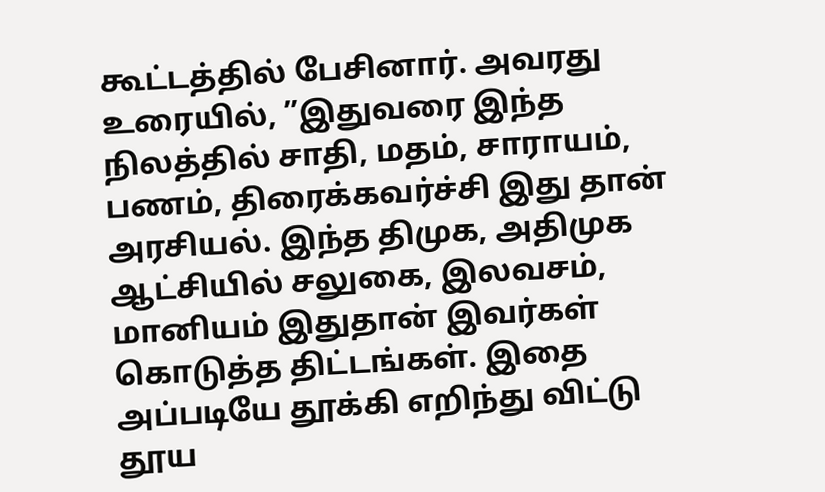கூட்டத்தில் பேசினார். அவரது உரையில், ”இதுவரை இந்த நிலத்தில் சாதி, மதம், சாராயம், பணம், திரைக்கவர்ச்சி இது தான் அரசியல். இந்த திமுக, அதிமுக ஆட்சியில் சலுகை, இலவசம், மானியம் இதுதான் இவர்கள் கொடுத்த திட்டங்கள். இதை அப்படியே தூக்கி எறிந்து விட்டு
தூய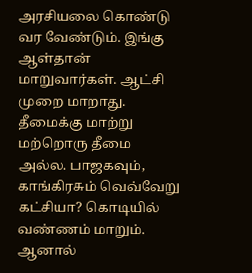அரசியலை கொண்டு வர வேண்டும். இங்கு ஆள்தான் மாறுவார்கள். ஆட்சி முறை மாறாது. தீமைக்கு மாற்று மற்றொரு தீமை அல்ல. பாஜகவும், காங்கிரசும் வெவ்வேறு கட்சியா? கொடியில் வண்ணம் மாறும். ஆனால்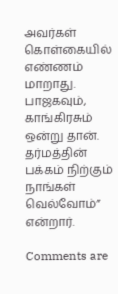அவர்கள் கொள்கையில் எண்ணம் மாறாது. பாஜகவும், காங்கிரசும் ஒன்று தான். தர்மத்தின் பக்கம் நிற்கும் நாங்கள் வெல்வோம்” என்றார்.

Comments are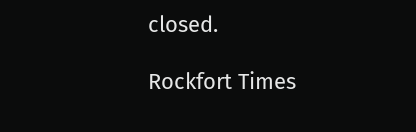closed.

Rockfort Times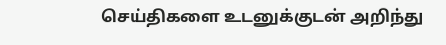செய்திகளை உடனுக்குடன் அறிந்து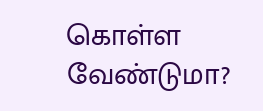கொள்ள வேண்டுமா?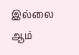இல்லை ஆம்